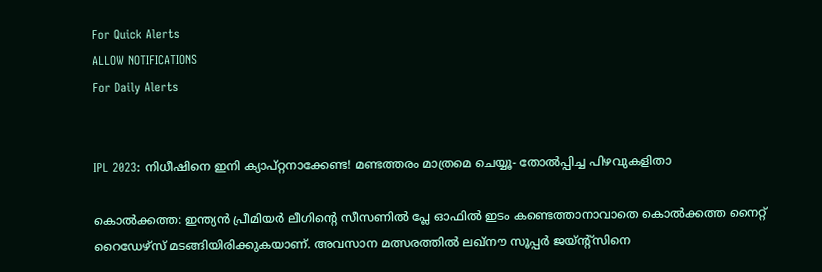For Quick Alerts
ALLOW NOTIFICATIONS
For Daily Alerts


IPL 2023: നിധീഷിനെ ഇനി ക്യാപ്റ്റനാക്കേണ്ട! മണ്ടത്തരം മാത്രമെ ചെയ്യൂ- തോല്‍പ്പിച്ച പിഴവുകളിതാ

കൊല്‍ക്കത്ത: ഇന്ത്യന്‍ പ്രീമിയര്‍ ലീഗിന്റെ സീസണില്‍ പ്ലേ ഓഫില്‍ ഇടം കണ്ടെത്താനാവാതെ കൊല്‍ക്കത്ത നൈറ്റ് റൈഡേഴ്‌സ് മടങ്ങിയിരിക്കുകയാണ്. അവസാന മത്സരത്തില്‍ ലഖ്‌നൗ സൂപ്പര്‍ ജയ്ന്റ്‌സിനെ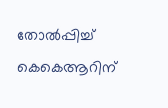തോല്‍പ്പിച്ച് കെകെആറിന്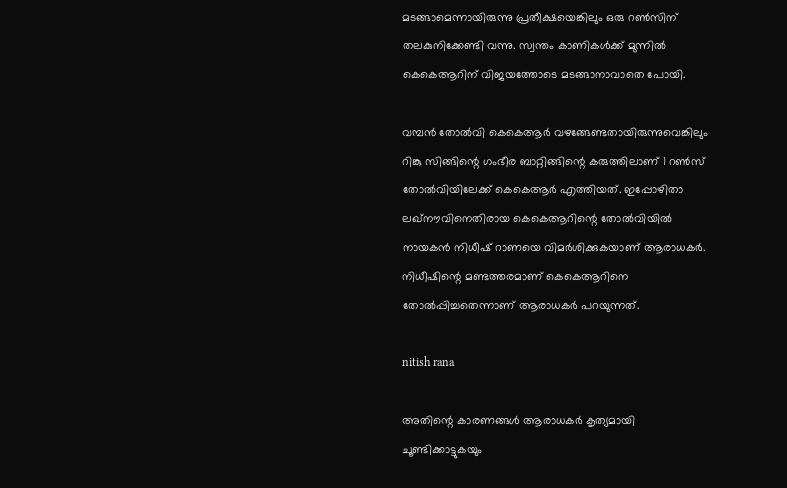മടങ്ങാമെന്നായിരുന്നു പ്രതീക്ഷയെങ്കിലും ഒരു റണ്‍സിന് തലകുനിക്കേണ്ടി വന്നു. സ്വന്തം കാണികള്‍ക്ക് മുന്നില്‍ കെകെആറിന് വിജയത്തോടെ മടങ്ങാനാവാതെ പോയി.

വമ്പന്‍ തോല്‍വി കെകെആര്‍ വഴങ്ങേണ്ടതായിരുന്നുവെങ്കിലും റിങ്കു സിങ്ങിന്റെ ഗംഭീര ബാറ്റിങ്ങിന്റെ കരുത്തിലാണ് 1 റണ്‍സ് തോല്‍വിയിലേക്ക് കെകെആര്‍ എത്തിയത്. ഇപ്പോഴിതാ ലഖ്‌നൗവിനെതിരായ കെകെആറിന്റെ തോല്‍വിയില്‍ നായകന്‍ നിധീഷ് റാണയെ വിമര്‍ശിക്കുകയാണ് ആരാധകര്‍. നിധീഷിന്റെ മണ്ടത്തരമാണ് കെകെആറിനെ തോല്‍പ്പിച്ചതെന്നാണ് ആരാധകര്‍ പറയുന്നത്.

nitish rana

അതിന്റെ കാരണങ്ങള്‍ ആരാധകര്‍ കൃത്യമായി ചൂണ്ടിക്കാട്ടുകയും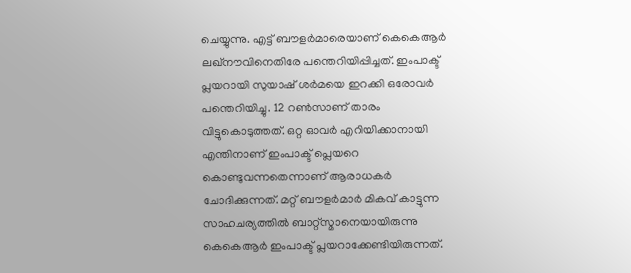ചെയ്യുന്നു. എട്ട് ബൗളര്‍മാരെയാണ് കെകെആര്‍ ലഖ്‌നൗവിനെതിരേ പന്തെറിയിപ്പിച്ചത്. ഇംപാക്ട് പ്ലയറായി സുയാഷ് ശര്‍മയെ ഇറക്കി ഒരോവര്‍ പന്തെറിയിച്ചു. 12 റണ്‍സാണ് താരം വിട്ടുകൊടുത്തത്. ഒറ്റ ഓവര്‍ എറിയിക്കാനായി എന്തിനാണ് ഇംപാക്ട് പ്ലെയറെ കൊണ്ടുവന്നതെന്നാണ് ആരാധകര്‍ ചോദിക്കുന്നത്. മറ്റ് ബൗളര്‍മാര്‍ മികവ് കാട്ടുന്ന സാഹചര്യത്തില്‍ ബാറ്റ്‌സ്മാനെയായിരുന്നു കെകെആര്‍ ഇംപാക്ട് പ്ലയറാക്കേണ്ടിയിരുന്നത്.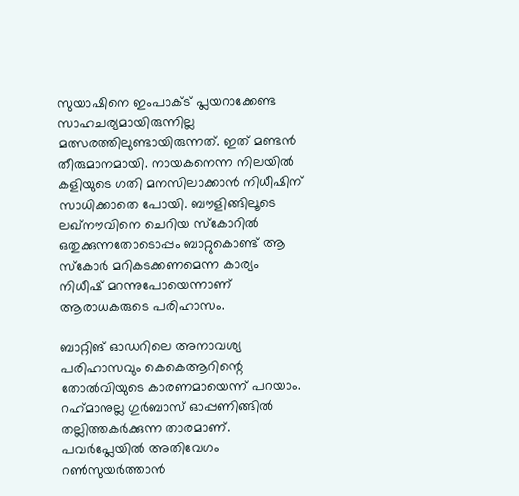സുയാഷിനെ ഇംപാക്ട് പ്ലയറാക്കേണ്ട സാഹചര്യമായിരുന്നില്ല മത്സരത്തിലുണ്ടായിരുന്നത്. ഇത് മണ്ടന്‍ തീരുമാനമായി. നായകനെന്ന നിലയില്‍ കളിയുടെ ഗതി മനസിലാക്കാന്‍ നിധീഷിന് സാധിക്കാതെ പോയി. ബൗളിങ്ങിലൂടെ ലഖ്‌നൗവിനെ ചെറിയ സ്‌കോറില്‍ ഒതുക്കുന്നതോടൊപ്പം ബാറ്റുകൊണ്ട് ആ സ്‌കോര്‍ മറികടക്കണമെന്ന കാര്യം നിധീഷ് മറന്നുപോയെന്നാണ് ആരാധകരുടെ പരിഹാസം.

ബാറ്റിങ് ഓഡറിലെ അനാവശ്യ പരിഹാസവും കെകെആറിന്റെ തോല്‍വിയുടെ കാരണമായെന്ന് പറയാം. റഹ്‌മാനുല്ല ഗുര്‍ബാസ് ഓപ്പണിങ്ങില്‍ തല്ലിത്തകര്‍ക്കുന്ന താരമാണ്. പവര്‍പ്ലേയില്‍ അതിവേഗം റണ്‍സുയര്‍ത്താന്‍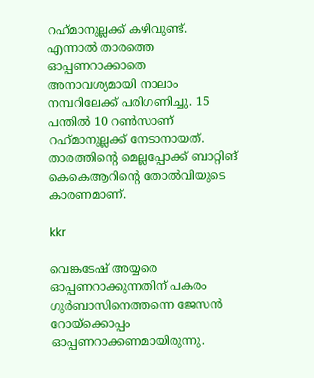റഹ്‌മാനുല്ലക്ക് കഴിവുണ്ട്. എന്നാല്‍ താരത്തെ ഓപ്പണറാക്കാതെ അനാവശ്യമായി നാലാം നമ്പറിലേക്ക് പരിഗണിച്ചു. 15 പന്തില്‍ 10 റണ്‍സാണ് റഹ്‌മാനുല്ലക്ക് നേടാനായത്. താരത്തിന്റെ മെല്ലപ്പോക്ക് ബാറ്റിങ് കെകെആറിന്റെ തോല്‍വിയുടെ കാരണമാണ്.

kkr

വെങ്കടേഷ് അയ്യരെ ഓപ്പണറാക്കുന്നതിന് പകരം ഗുര്‍ബാസിനെത്തന്നെ ജേസന്‍ റോയ്‌ക്കൊപ്പം ഓപ്പണറാക്കണമായിരുന്നു.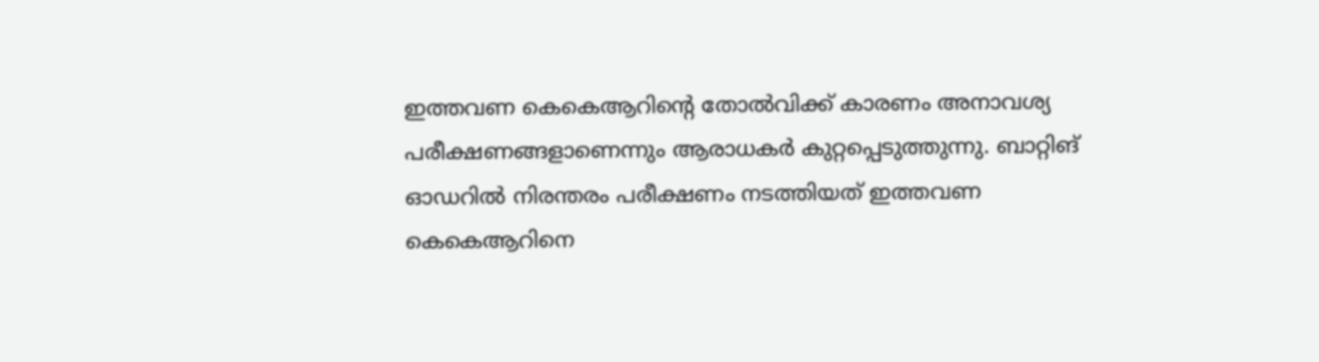ഇത്തവണ കെകെആറിന്റെ തോല്‍വിക്ക് കാരണം അനാവശ്യ പരീക്ഷണങ്ങളാണെന്നും ആരാധകര്‍ കുറ്റപ്പെടുത്തുന്നു. ബാറ്റിങ് ഓഡറില്‍ നിരന്തരം പരീക്ഷണം നടത്തിയത് ഇത്തവണ കെകെആറിനെ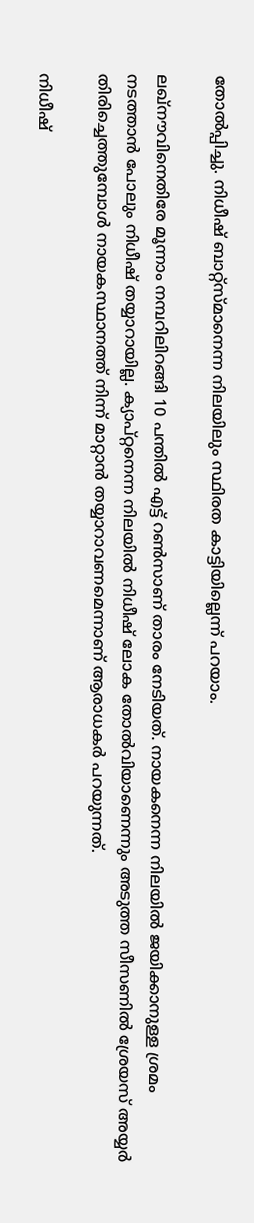തോല്‍പ്പിച്ചു. നിധീഷ് ബാറ്റ്‌സ്മാനെന്ന നിലയിലും സ്ഥിരത കാട്ടിയില്ലെന്ന് പറയാം.

ലഖ്‌നൗവിനെതിരേ മൂന്നാം നമ്പറിലിറങ്ങി 10 പന്തില്‍ എട്ട് റണ്‍സാണ് താരം നേടിയത്. നായകനെന്ന നിലയില്‍ ജയിക്കാനുള്ള ശ്രമം നടത്താന്‍ പോലും നിധീഷ് തയ്യാറായില്ല. ക്യാപ്റ്റനെന്ന നിലയില്‍ നിധീഷ് ലോക തോല്‍വിയാണെന്നും അടുത്ത സീസണില്‍ ശ്രേയസ് അയ്യര്‍ തിരിച്ചെത്തുമ്പോള്‍ നായകസ്ഥാനത്ത് നിന്ന് മാറ്റാന്‍ തയ്യാറാവണമെന്നാണ് ആരാധകര്‍ പറയുന്നത്.

നിധീഷ്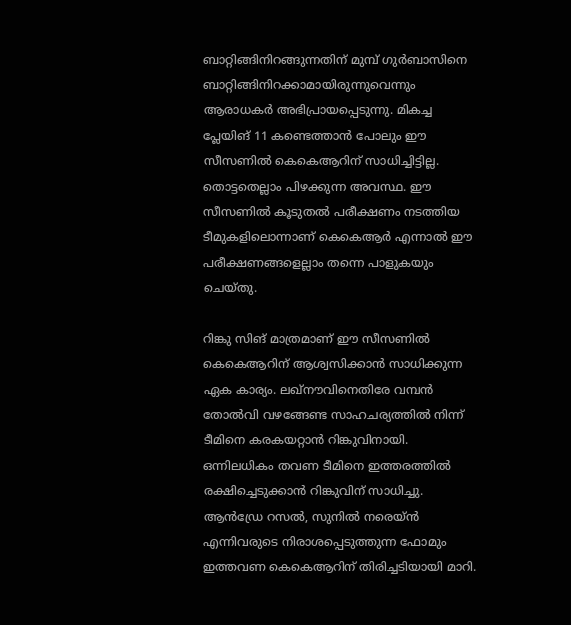ബാറ്റിങ്ങിനിറങ്ങുന്നതിന് മുമ്പ് ഗുര്‍ബാസിനെ ബാറ്റിങ്ങിനിറക്കാമായിരുന്നുവെന്നും ആരാധകര്‍ അഭിപ്രായപ്പെടുന്നു. മികച്ച പ്ലേയിങ് 11 കണ്ടെത്താന്‍ പോലും ഈ സീസണില്‍ കെകെആറിന് സാധിച്ചിട്ടില്ല. തൊട്ടതെല്ലാം പിഴക്കുന്ന അവസ്ഥ. ഈ സീസണില്‍ കൂടുതല്‍ പരീക്ഷണം നടത്തിയ ടീമുകളിലൊന്നാണ് കെകെആര്‍ എന്നാല്‍ ഈ പരീക്ഷണങ്ങളെല്ലാം തന്നെ പാളുകയും ചെയ്തു.

റിങ്കു സിങ് മാത്രമാണ് ഈ സീസണില്‍ കെകെആറിന് ആശ്വസിക്കാന്‍ സാധിക്കുന്ന ഏക കാര്യം. ലഖ്‌നൗവിനെതിരേ വമ്പന്‍ തോല്‍വി വഴങ്ങേണ്ട സാഹചര്യത്തില്‍ നിന്ന് ടീമിനെ കരകയറ്റാന്‍ റിങ്കുവിനായി. ഒന്നിലധികം തവണ ടീമിനെ ഇത്തരത്തില്‍ രക്ഷിച്ചെടുക്കാന്‍ റിങ്കുവിന് സാധിച്ചു. ആന്‍ഡ്രേ റസല്‍, സുനില്‍ നരെയ്ന്‍ എന്നിവരുടെ നിരാശപ്പെടുത്തുന്ന ഫോമും ഇത്തവണ കെകെആറിന് തിരിച്ചടിയായി മാറി.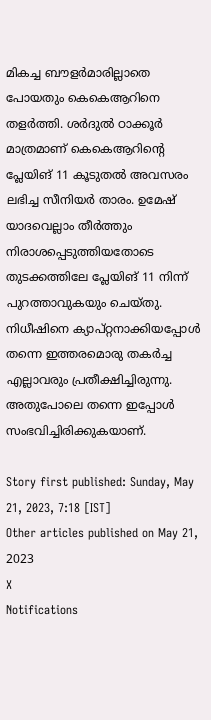മികച്ച ബൗളര്‍മാരില്ലാതെ പോയതും കെകെആറിനെ തളര്‍ത്തി. ശര്‍ദുല്‍ ഠാക്കൂര്‍ മാത്രമാണ് കെകെആറിന്റെ പ്ലേയിങ് 11 കൂടുതല്‍ അവസരം ലഭിച്ച സീനിയര്‍ താരം. ഉമേഷ് യാദവെല്ലാം തീര്‍ത്തും നിരാശപ്പെടുത്തിയതോടെ തുടക്കത്തിലേ പ്ലേയിങ് 11 നിന്ന് പുറത്താവുകയും ചെയ്തു. നിധീഷിനെ ക്യാപ്റ്റനാക്കിയപ്പോള്‍ തന്നെ ഇത്തരമൊരു തകര്‍ച്ച എല്ലാവരും പ്രതീക്ഷിച്ചിരുന്നു. അതുപോലെ തന്നെ ഇപ്പോള്‍ സംഭവിച്ചിരിക്കുകയാണ്.

Story first published: Sunday, May 21, 2023, 7:18 [IST]
Other articles published on May 21, 2023
X
Notifications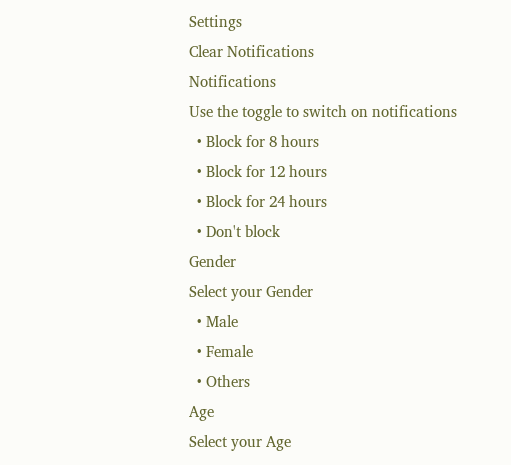Settings
Clear Notifications
Notifications
Use the toggle to switch on notifications
  • Block for 8 hours
  • Block for 12 hours
  • Block for 24 hours
  • Don't block
Gender
Select your Gender
  • Male
  • Female
  • Others
Age
Select your Age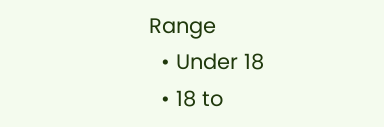Range
  • Under 18
  • 18 to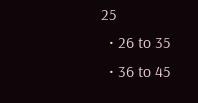25
  • 26 to 35
  • 36 to 45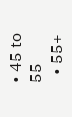• 45 to 55
  • 55+